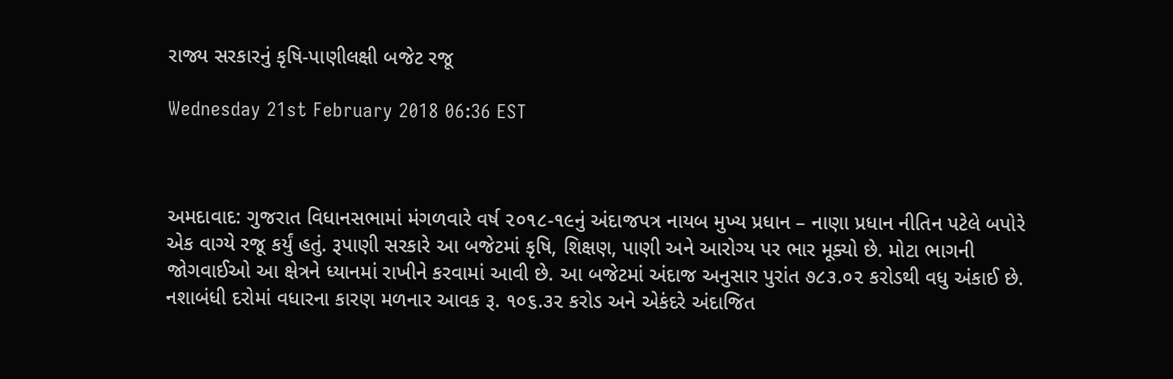રાજ્ય સરકારનું કૃષિ-પાણીલક્ષી બજેટ રજૂ

Wednesday 21st February 2018 06:36 EST



અમદાવાદ: ગુજરાત વિધાનસભામાં મંગળવારે વર્ષ ૨૦૧૮-૧૯નું અંદાજપત્ર નાયબ મુખ્ય પ્રધાન – નાણા પ્રધાન નીતિન પટેલે બપોરે એક વાગ્યે રજૂ કર્યું હતું. રૂપાણી સરકારે આ બજેટમાં કૃષિ, શિક્ષણ, પાણી અને આરોગ્ય પર ભાર મૂક્યો છે. મોટા ભાગની જોગવાઈઓ આ ક્ષેત્રને ધ્યાનમાં રાખીને કરવામાં આવી છે. આ બજેટમાં અંદાજ અનુસાર પુરાંત ૭૮૩.૦૨ કરોડથી વધુ અંકાઈ છે. નશાબંધી દરોમાં વધારના કારણ મળનાર આવક રૂ. ૧૦૬.૩૨ કરોડ અને એકંદરે અંદાજિત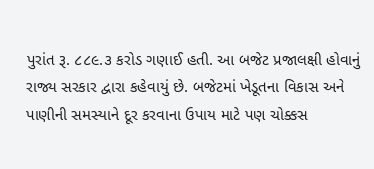પુરાંત રૂ. ૮૮૯.૩ કરોડ ગણાઈ હતી. આ બજેટ પ્રજાલક્ષી હોવાનું રાજ્ય સરકાર દ્વારા કહેવાયું છે. બજેટમાં ખેડૂતના વિકાસ અને પાણીની સમસ્યાને દૂર કરવાના ઉપાય માટે પણ ચોક્કસ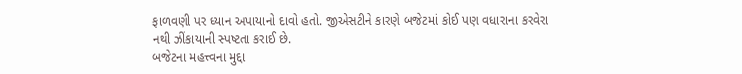ફાળવણી પર ધ્યાન અપાયાનો દાવો હતો. જીએસટીને કારણે બજેટમાં કોઈ પણ વધારાના કરવેરા નથી ઝીંકાયાની સ્પષ્ટતા કરાઈ છે.
બજેટના મહત્ત્વના મુદ્દા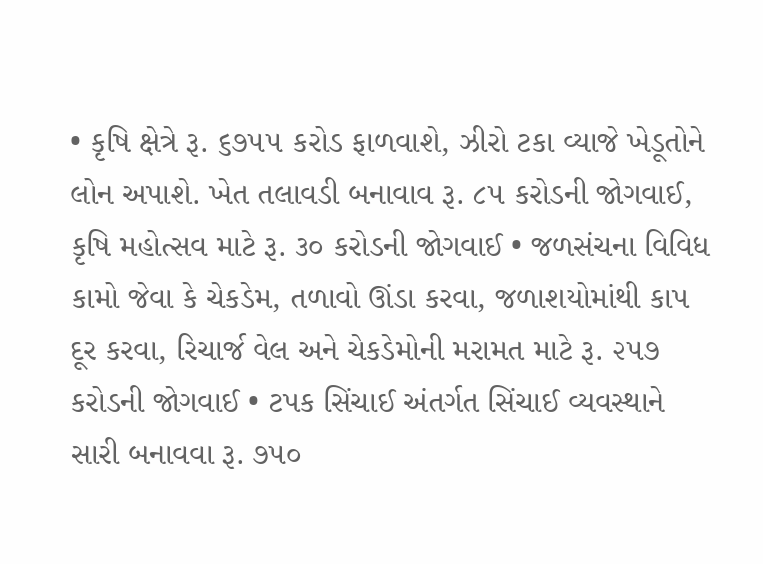• કૃષિ ક્ષેત્રે રૂ. ૬૭૫૫ કરોડ ફાળવાશે, ઝીરો ટકા વ્યાજે ખેડૂતોને લોન અપાશે. ખેત તલાવડી બનાવાવ રૂ. ૮૫ કરોડની જોગવાઈ, કૃષિ મહોત્સવ માટે રૂ. ૩૦ કરોડની જોગવાઈ • જળસંચના વિવિધ કામો જેવા કે ચેકડેમ, તળાવો ઊંડા કરવા, જળાશયોમાંથી કાપ દૂર કરવા, રિચાર્જ વેલ અને ચેકડેમોની મરામત માટે રૂ. ૨૫૭ કરોડની જોગવાઈ • ટપક સિંચાઈ અંતર્ગત સિંચાઈ વ્યવસ્થાને સારી બનાવવા રૂ. ૭૫૦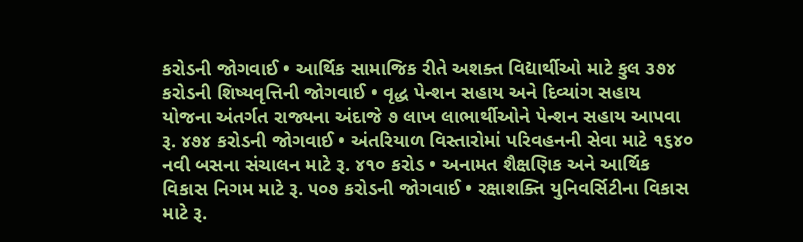કરોડની જોગવાઈ • આર્થિક સામાજિક રીતે અશક્ત વિદ્યાર્થીઓ માટે કુલ ૩૭૪ કરોડની શિષ્યવૃત્તિની જોગવાઈ • વૃદ્ધ પેન્શન સહાય અને દિવ્યાંગ સહાય યોજના અંતર્ગત રાજ્યના અંદાજે ૭ લાખ લાભાર્થીઓને પેન્શન સહાય આપવા રૂ. ૪૭૪ કરોડની જોગવાઈ • અંતરિયાળ વિસ્તારોમાં પરિવહનની સેવા માટે ૧૬૪૦ નવી બસના સંચાલન માટે રૂ. ૪૧૦ કરોડ • અનામત શૈક્ષણિક અને આર્થિક વિકાસ નિગમ માટે રૂ. ૫૦૭ કરોડની જોગવાઈ • રક્ષાશક્તિ યુનિવર્સિટીના વિકાસ માટે રૂ.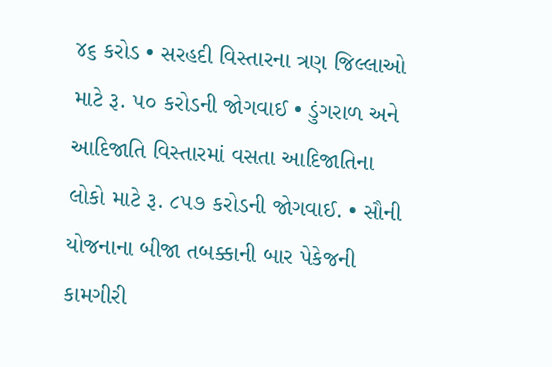૪૬ કરોડ • સરહદી વિસ્તારના ત્રણ જિલ્લાઓ માટે રૂ. ૫૦ કરોડની જોગવાઈ • ડુંગરાળ અને આદિજાતિ વિસ્તારમાં વસતા આદિજાતિના લોકો માટે રૂ. ૮૫૭ કરોડની જોગવાઈ. • સૌની યોજનાના બીજા તબક્કાની બાર પેકેજની કામગીરી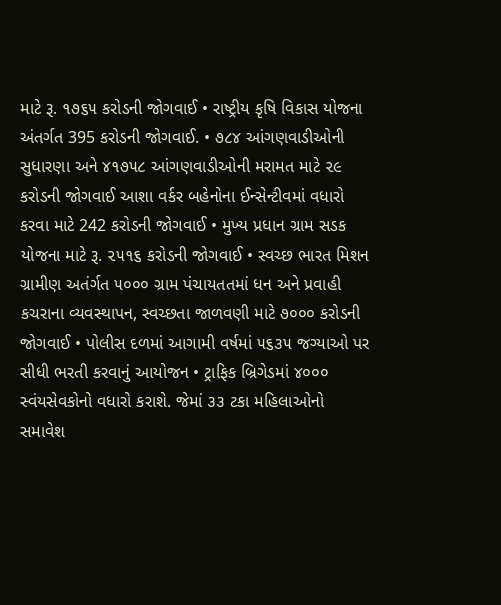માટે રૂ. ૧૭૬૫ કરોડની જોગવાઈ • રાષ્ટ્રીય કૃષિ વિકાસ યોજના અંતર્ગત 395 કરોડની જોગવાઈ. • ૭૮૪ આંગણવાડીઓની સુધારણા અને ૪૧૭૫૮ આંગણવાડીઓની મરામત માટે ૨૯ કરોડની જોગવાઈ આશા વર્કર બહેનોના ઈન્સેન્ટીવમાં વધારો કરવા માટે 242 કરોડની જોગવાઈ • મુખ્ય પ્રધાન ગ્રામ સડક યોજના માટે રૂ. ૨૫૧૬ કરોડની જોગવાઈ • સ્વચ્છ ભારત મિશન ગ્રામીણ અતંર્ગત ૫૦૦૦ ગ્રામ પંચાયતતમાં ધન અને પ્રવાહી કચરાના વ્યવસ્થાપન, સ્વચ્છતા જાળવણી માટે ૭૦૦૦ કરોડની જોગવાઈ • પોલીસ દળમાં આગામી વર્ષમાં ૫૬૩૫ જગ્યાઓ પર સીધી ભરતી કરવાનું આયોજન • ટ્રાફિક બ્રિગેડમાં ૪૦૦૦ સ્વંયસેવકોનો વધારો કરાશે. જેમાં ૩૩ ટકા મહિલાઓનો સમાવેશ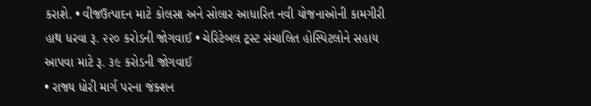કરાશે. • વીજઉત્પાદન માટે કોલસા અને સોલાર આધારિત નવી યોજનાઓની કામગીરી હાથ ધરવા રૂ. ૨૨૦ કરોડની જોગવાઈ • ચેરિટેબલ ટ્રસ્ટ સંચાલિત હોસ્પિટલોને સહાય આપવા માટે રૂ. ૩૯ કરોડની જોગવાઈ
• રાજ્ય ધોરી માર્ગ પરના જંક્શન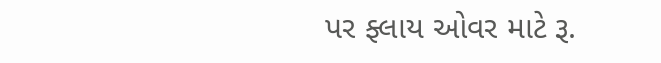પર ફ્લાય ઓવર માટે રૂ.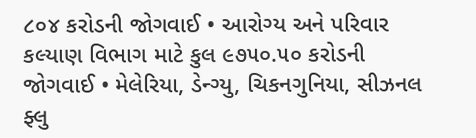૮૦૪ કરોડની જોગવાઈ • આરોગ્ય અને પરિવાર કલ્યાણ વિભાગ માટે કુલ ૯૭૫૦.૫૦ કરોડની જોગવાઈ • મેલેરિયા, ડેન્ગ્યુ, ચિકનગુનિયા, સીઝનલ ફ્લુ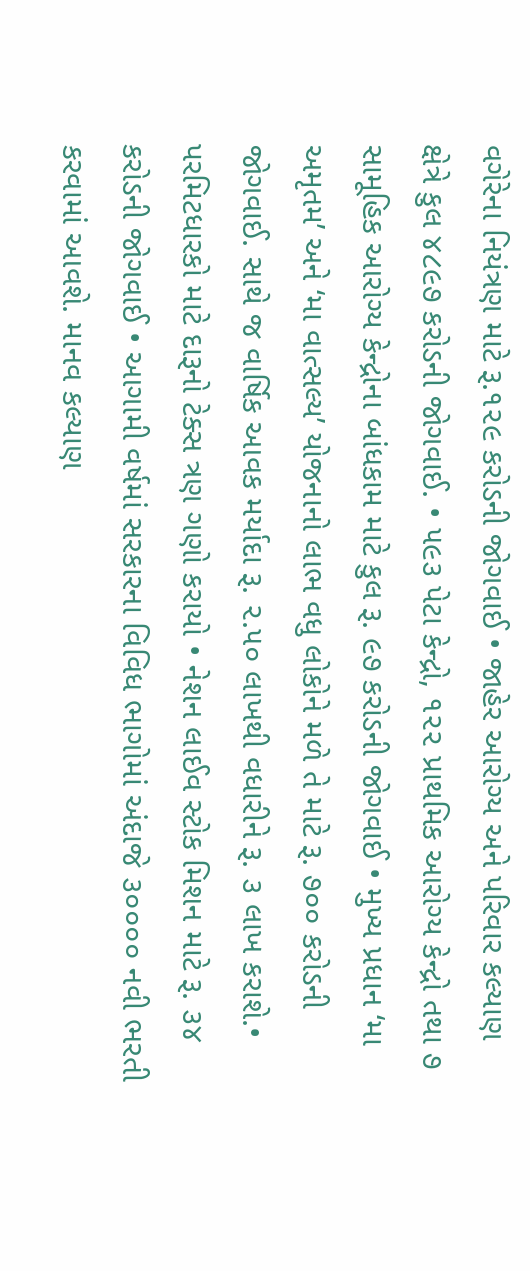વગેરેના નિયંત્રણ માટે રૂ.૧૨૯ કરોડની જોગવાઈ • જાહેર આરોગ્ય અને પરિવાર કલ્યાણ ક્ષેત્રે કુલ ૪૮૯૭ કરોડની જોગવાઈ. • ૫૯૩ પેટા કેન્દ્રો, ૧૨૨ પ્રાથમિક આરોગ્ય કેન્દ્રો તથા ૭ સામૂહિક આરોગ્ય કેન્દ્રોના બાંધકામ માટે કુલ રૂ. ૯૭ કરોડની જોગવાઈ • મુખ્ય પ્રધાન ‘મા અમૃતમ’ અને ‘મા વાત્સલ્ય’ યોજનાનો લાભ વધુ લોકોને મળે તે માટે રૂ. ૭૦૦ કરોડની જોગવાઈ. સાથે જ વાર્ષિક આવક મર્યાદા રૂ. ૨.૫૦ લાખથી વધારીને રૂ. ૩ લાખ કરાશે.• પરમિટધારકો માટે દારૂનો ટેક્સ ત્રણ ગણો કરાયો • નેશન લાઈવ સ્ટોક મિશન માટે રૂ. ૩૪ કરોડની જોગવાઈ • આગામી વર્ષમાં સરકારના વિવિધ ભાગોમાં અંદાજે ૩૦૦૦૦ નવી ભરતી કરવામાં આવશે. માનવ કલ્યાણ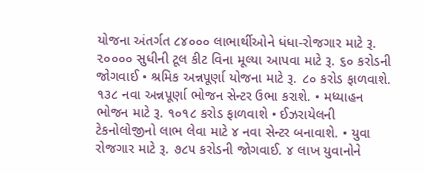યોજના અંતર્ગત ૮૪૦૦૦ લાભાર્થીઓને ધંધા-રોજગાર માટે રૂ. ૨૦૦૦૦ સુધીની ટૂલ કીટ વિના મૂલ્યા આપવા માટે રૂ. ૬૦ કરોડની જોગવાઈ • શ્રમિક અન્નપૂર્ણા યોજના માટે રૂ. ૮૦ કરોડ ફાળવાશે. ૧૩૮ નવા અન્નપૂર્ણા ભોજન સેન્ટર ઉભા કરાશે. • મધ્યાહન ભોજન માટે રૂ. ૧૦૧૮ કરોડ ફાળવાશે • ઈઝરાયેલની ટેકનોલોજીનો લાભ લેવા માટે ૪ નવા સેન્ટર બનાવાશે. • યુવા રોજગાર માટે રૂ. ૭૮૫ કરોડની જોગવાઈ. ૪ લાખ યુવાનોને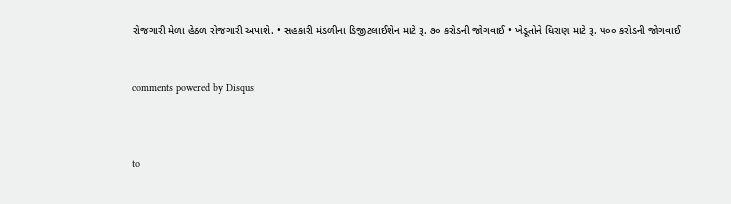રોજગારી મેળા હેઠળ રોજગારી અપાશે. • સહકારી મંડળીના ડિજીટલાઈશેન માટે રૂ. ૭૦ કરોડની જોગવાઈ • ખેડૂતોને ધિરાણ માટે રૂ. ૫૦૦ કરોડની જોગવાઈ


comments powered by Disqus



to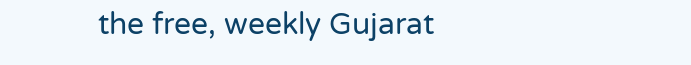the free, weekly Gujarat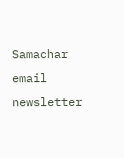Samachar email newsletter